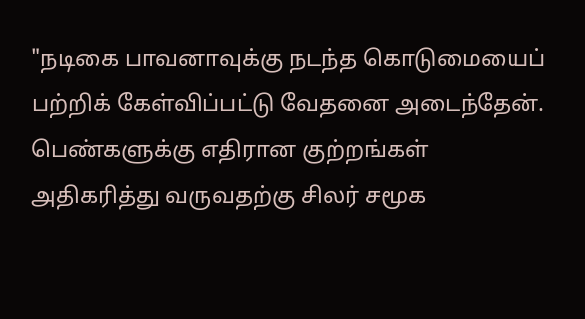"நடிகை பாவனாவுக்கு நடந்த கொடுமையைப் பற்றிக் கேள்விப்பட்டு வேதனை அடைந்தேன். பெண்களுக்கு எதிரான குற்றங்கள் அதிகரித்து வருவதற்கு சிலர் சமூக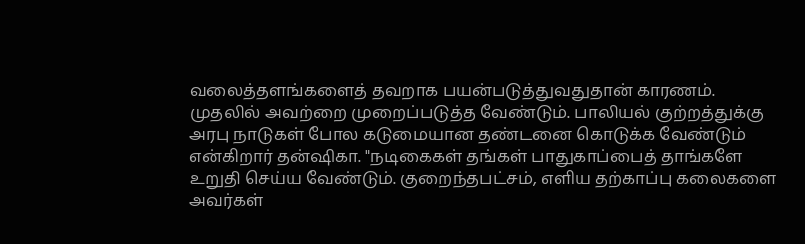வலைத்தளங்களைத் தவறாக பயன்படுத்துவதுதான் காரணம். முதலில் அவற்றை முறைப்படுத்த வேண்டும். பாலியல் குற்றத்துக்கு அரபு நாடுகள் போல கடுமையான தண்டனை கொடுக்க வேண்டும் என்கிறார் தன்ஷிகா. "நடிகைகள் தங்கள் பாதுகாப்பைத் தாங்களே உறுதி செய்ய வேண்டும். குறைந்தபட்சம், எளிய தற்காப்பு கலைகளை அவர்கள்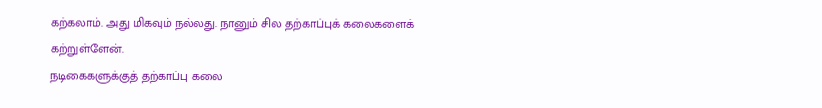கற்கலாம். அது மிகவும் நல்லது. நானும் சில தற்காப்புக் கலைகளைக் கற்றுள்ளேன்.
நடிகைகளுக்குத் தற்காப்பு கலை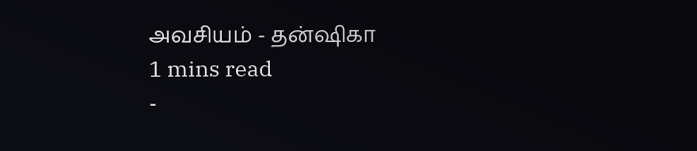அவசியம் - தன்ஷிகா
1 mins read
-